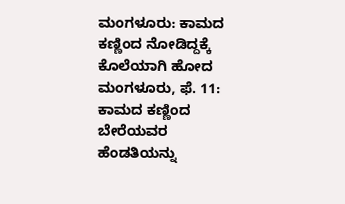ಮಂಗಳೂರು: ಕಾಮದ ಕಣ್ಣಿಂದ ನೋಡಿದ್ದಕ್ಕೆ ಕೊಲೆಯಾಗಿ ಹೋದ
ಮಂಗಳೂರು, ಫೆ. 11: ಕಾಮದ ಕಣ್ಣಿಂದ ಬೇರೆಯವರ ಹೆಂಡತಿಯನ್ನು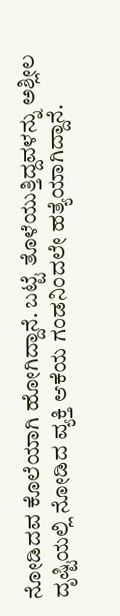ನೋಡಿದವ ಕೊಲೆಯಾಗಿ ಹೋಗಿದ್ದಾನೆ. ಬಟ್ಟೆ ತೊಳೆಯುತ್ತಿದ್ದವಳನ್ನು ಅಶ್ಲೀಲ ದೃಷ್ಟಿಯಲ್ಲಿ ನೋಡಿದ ವ್ಯಕ್ತಿ ಆಕೆಯ ಗಂಡನಿಂದಲೇ ಹತ್ಯೆಯಾಗಿದ್ದಾನೆ.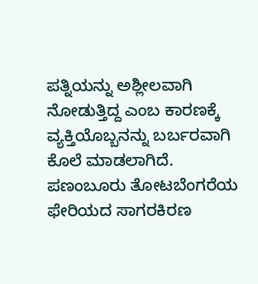ಪತ್ನಿಯನ್ನು ಅಶ್ಲೀಲವಾಗಿ ನೋಡುತ್ತಿದ್ದ ಎಂಬ ಕಾರಣಕ್ಕೆ ವ್ಯಕ್ತಿಯೊಬ್ಬನನ್ನು ಬರ್ಬರವಾಗಿ ಕೊಲೆ ಮಾಡಲಾಗಿದೆ. ಪಣಂಬೂರು ತೋಟಬೆಂಗರೆಯ ಫೇರಿಯದ ಸಾಗರಕಿರಣ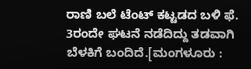ರಾಣಿ ಬಲೆ ಟೆಂಟ್ ಕಟ್ಟಡದ ಬಳಿ ಫೆ. 3ರಂದೇ ಘಟನೆ ನಡೆದಿದ್ದು ತಡವಾಗಿ ಬೆಳಕಿಗೆ ಬಂದಿದೆ.[ಮಂಗಳೂರು :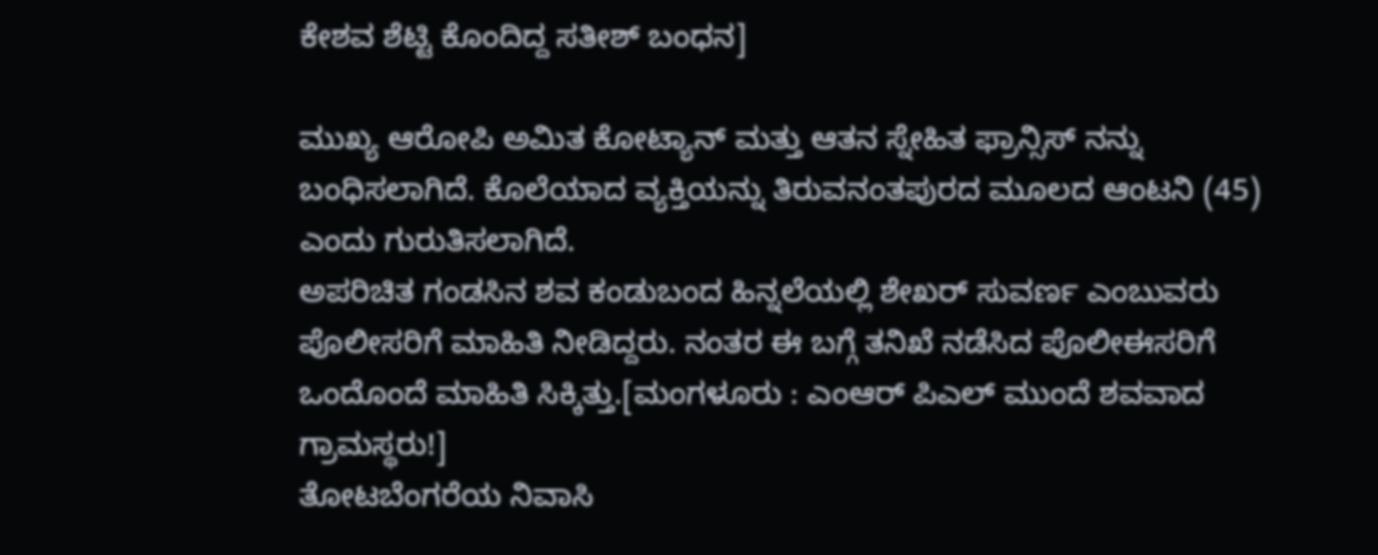ಕೇಶವ ಶೆಟ್ಟಿ ಕೊಂದಿದ್ದ ಸತೀಶ್ ಬಂಧನ]

ಮುಖ್ಯ ಆರೋಪಿ ಅಮಿತ ಕೋಟ್ಯಾನ್ ಮತ್ತು ಆತನ ಸ್ನೇಹಿತ ಫ್ರಾನ್ಸಿಸ್ ನನ್ನು ಬಂಧಿಸಲಾಗಿದೆ. ಕೊಲೆಯಾದ ವ್ಯಕ್ತಿಯನ್ನು ತಿರುವನಂತಪುರದ ಮೂಲದ ಆಂಟನಿ (45) ಎಂದು ಗುರುತಿಸಲಾಗಿದೆ.
ಅಪರಿಚಿತ ಗಂಡಸಿನ ಶವ ಕಂಡುಬಂದ ಹಿನ್ನಲೆಯಲ್ಲಿ ಶೇಖರ್ ಸುವರ್ಣ ಎಂಬುವರು ಪೊಲೀಸರಿಗೆ ಮಾಹಿತಿ ನೀಡಿದ್ದರು. ನಂತರ ಈ ಬಗ್ಗೆ ತನಿಖೆ ನಡೆಸಿದ ಪೊಲೀಈಸರಿಗೆ ಒಂದೊಂದೆ ಮಾಹಿತಿ ಸಿಕ್ಕಿತ್ತು.[ಮಂಗಳೂರು : ಎಂಆರ್ ಪಿಎಲ್ ಮುಂದೆ ಶವವಾದ ಗ್ರಾಮಸ್ಥರು!]
ತೋಟಬೆಂಗರೆಯ ನಿವಾಸಿ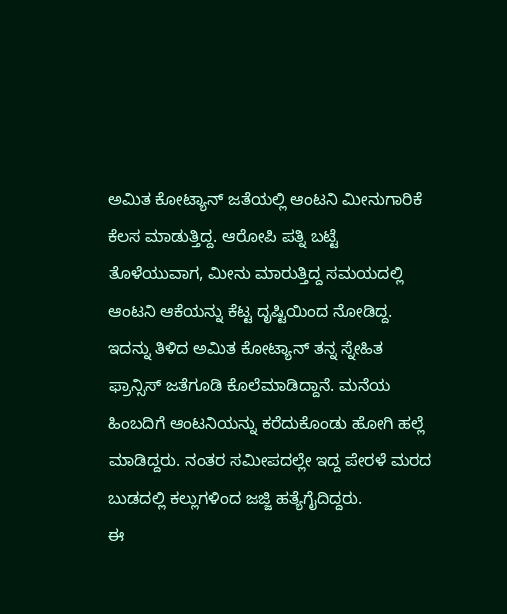ಅಮಿತ ಕೋಟ್ಯಾನ್ ಜತೆಯಲ್ಲಿ ಆಂಟನಿ ಮೀನುಗಾರಿಕೆ ಕೆಲಸ ಮಾಡುತ್ತಿದ್ದ. ಆರೋಪಿ ಪತ್ನಿ ಬಟ್ಟೆ ತೊಳೆಯುವಾಗ, ಮೀನು ಮಾರುತ್ತಿದ್ದ ಸಮಯದಲ್ಲಿ ಆಂಟನಿ ಆಕೆಯನ್ನು ಕೆಟ್ಟ ದೃಷ್ಟಿಯಿಂದ ನೋಡಿದ್ದ. ಇದನ್ನು ತಿಳಿದ ಅಮಿತ ಕೋಟ್ಯಾನ್ ತನ್ನ ಸ್ನೇಹಿತ ಫ್ರಾನ್ಸಿಸ್ ಜತೆಗೂಡಿ ಕೊಲೆಮಾಡಿದ್ದಾನೆ. ಮನೆಯ ಹಿಂಬದಿಗೆ ಆಂಟನಿಯನ್ನು ಕರೆದುಕೊಂಡು ಹೋಗಿ ಹಲ್ಲೆ ಮಾಡಿದ್ದರು. ನಂತರ ಸಮೀಪದಲ್ಲೇ ಇದ್ದ ಪೇರಳೆ ಮರದ ಬುಡದಲ್ಲಿ ಕಲ್ಲುಗಳಿಂದ ಜಜ್ಜಿ ಹತ್ಯೆಗೈದಿದ್ದರು.
ಈ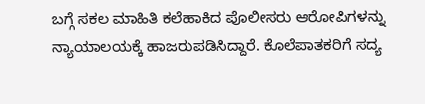ಬಗ್ಗೆ ಸಕಲ ಮಾಹಿತಿ ಕಲೆಹಾಕಿದ ಪೊಲೀಸರು ಆರೋಪಿಗಳನ್ನು ನ್ಯಾಯಾಲಯಕ್ಕೆ ಹಾಜರುಪಡಿಸಿದ್ದಾರೆ. ಕೊಲೆಪಾತಕರಿಗೆ ಸದ್ಯ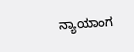ನ್ಯಾಯಾಂಗ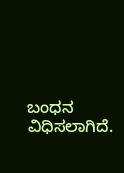ಬಂಧನ ವಿಧಿಸಲಾಗಿದೆ.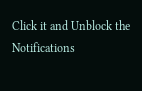Click it and Unblock the Notifications